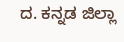ದ. ಕನ್ನಡ ಜಿಲ್ಲಾ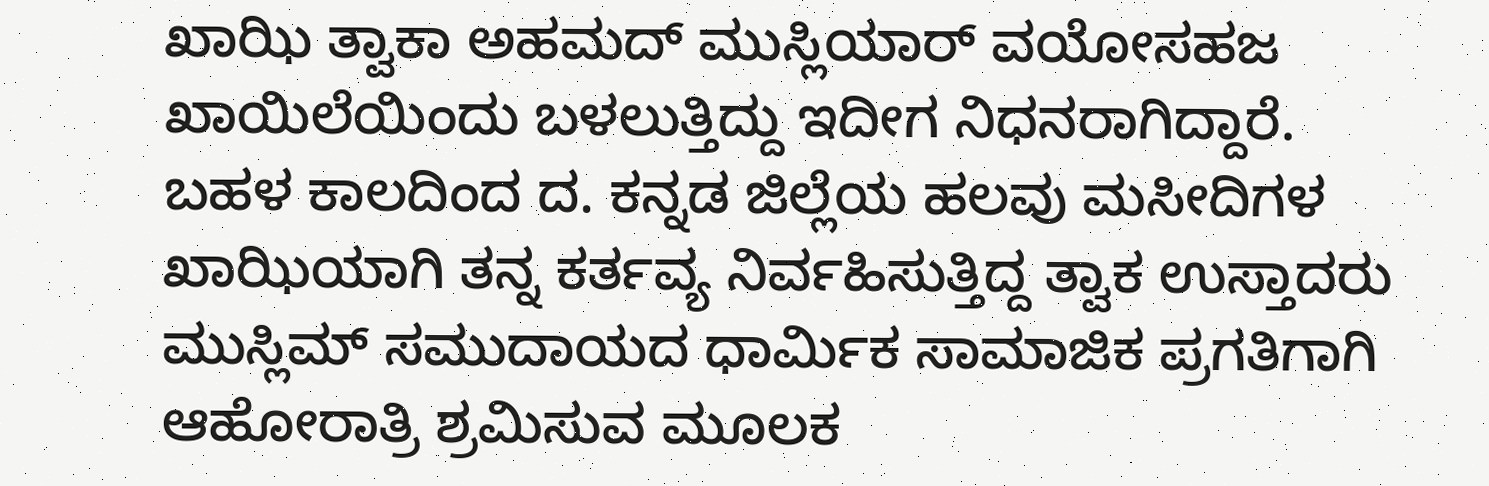ಖಾಝಿ ತ್ವಾಕಾ ಅಹಮದ್ ಮುಸ್ಲಿಯಾರ್ ವಯೋಸಹಜ ಖಾಯಿಲೆಯಿಂದು ಬಳಲುತ್ತಿದ್ದು ಇದೀಗ ನಿಧನರಾಗಿದ್ದಾರೆ.
ಬಹಳ ಕಾಲದಿಂದ ದ. ಕನ್ನಡ ಜಿಲ್ಲೆಯ ಹಲವು ಮಸೀದಿಗಳ ಖಾಝಿಯಾಗಿ ತನ್ನ ಕರ್ತವ್ಯ ನಿರ್ವಹಿಸುತ್ತಿದ್ದ ತ್ವಾಕ ಉಸ್ತಾದರು ಮುಸ್ಲಿಮ್ ಸಮುದಾಯದ ಧಾರ್ಮಿಕ ಸಾಮಾಜಿಕ ಪ್ರಗತಿಗಾಗಿ ಆಹೋರಾತ್ರಿ ಶ್ರಮಿಸುವ ಮೂಲಕ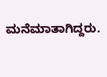ಮನೆಮಾತಾಗಿದ್ದರು.